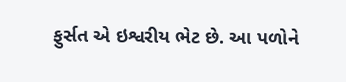ફુર્સત એ ઇશ્વરીય ભેટ છે. આ પળોને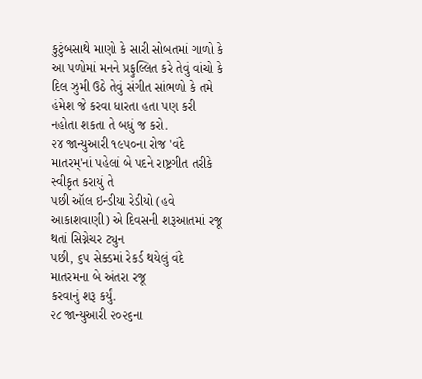કુટુંબસાથે માણો કે સારી સોબતમાં ગાળો કે આ પળોમાં મનને પ્રફુલ્લિત કરે તેવું વાંચો કે દિલ ઝુમી ઉઠે તેવું સંગીત સાંભળો કે તમે હંમેશ જે કરવા ધારતા હતા પણ કરી નહોતા શકતા તે બધું જ કરો.
૨૪ જાન્યુઆરી ૧૯૫૦ના રોજ 'વંદે
માતરમ્'નાં પહેલાં બે પદને રાષ્ટ્રગીત તરીકે સ્વીકૃત કરાયું તે
પછી ઑલ ઇન્ડીયા રેડીયો (હવે આકાશવાણી) એ દિવસની શરૂઆતમાં રજૂ થતાં સિગ્નેચર ટ્યુન
પછી, ૬૫ સેક્ડમાં રેકર્ડ થયેલું વંદે માતરમના બે અંતરા રજૂ
કરવાનું શરૂ કર્યું.
૨૮ જાન્યુઆરી ૨૦૨૬ના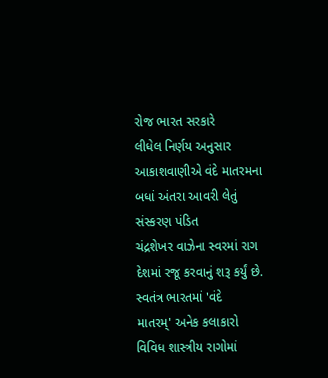રોજ ભારત સરકારે
લીધેલ નિર્ણય અનુસાર આકાશવાણીએ વંદે માતરમના બધાં અંતરા આવરી લેતું સંસ્કરણ પંડિત
ચંદ્રશેખર વાઝેના સ્વરમાં રાગ દેશમાં રજૂ કરવાનું શરૂ કર્યું છે.
સ્વતંત્ર ભારતમાં 'વંદે
માતરમ્' અનેક કલાકારો વિવિધ શાસ્ત્રીય રાગોમાં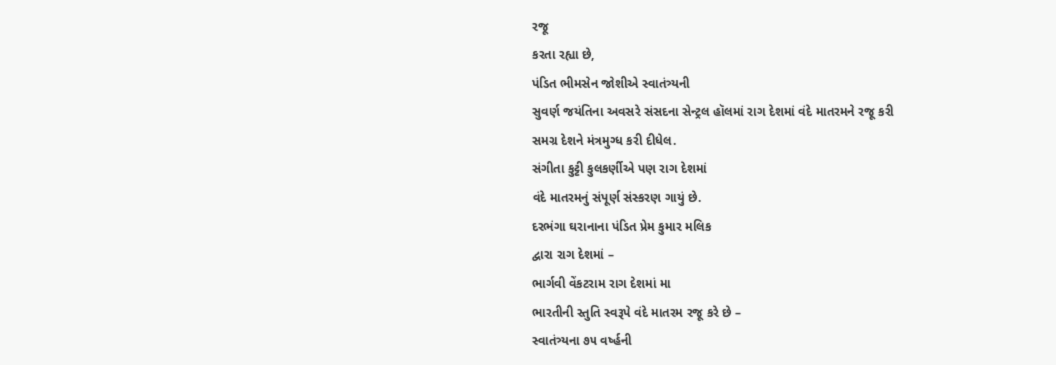રજૂ
કરતા રહ્યા છે,
પંડિત ભીમસેન જોશીએ સ્વાતંત્ર્યની
સુવર્ણ જયંતિના અવસરે સંસદના સેન્ટ્રલ હૉલમાં રાગ દેશમાં વંદે માતરમને રજૂ કરી
સમગ્ર દેશને મંત્રમુગ્ધ કરી દીધેલ.
સંગીતા કુટ્ટી કુલકર્ણીએ પણ રાગ દેશમાં
વંદે માતરમનું સંપૂર્ણ સંસ્કરણ ગાયું છે.
દરભંગા ઘરાનાના પંડિત પ્રેમ કુમાર મલિક
દ્વારા રાગ દેશમાં –
ભાર્ગવી વેંકટરામ રાગ દેશમાં મા
ભારતીની સ્તુતિ સ્વરૂપે વંદે માતરમ રજૂ કરે છે –
સ્વાતંત્ર્યના ૭૫ વર્ષ્હની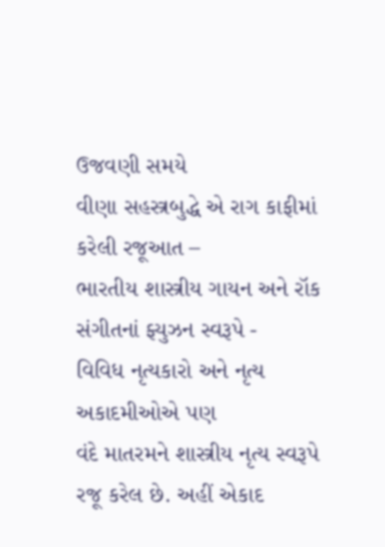ઉજવણી સમયે
વીણા સહસ્ત્રબુદ્ધે એ રાગ કાફીમાં કરેલી રજૂઆત –
ભારતીય શાસ્ત્રીય ગાયન અને રૉક
સંગીતનાં ફ્યુઝન સ્વરૂપે -
વિવિધ નૃત્યકારો અને નૃત્ય અકાદમીઓએ પણ
વંદે માતરમને શાસ્ત્રીય નૃત્ય સ્વરૂપે રજૂ કરેલ છે. અહીં એકાદ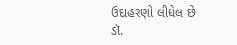ઉદાહરણો લીધેલ છે
ડૉ.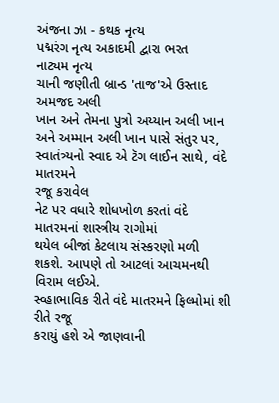અંજના ઝા - કથક નૃત્ય
પદ્મરંગ નૃત્ય અકાદમી દ્વારા ભરત
નાટ્યમ નૃત્ય
ચાની જણીતી બ્રાન્ડ 'તાજ'એ ઉસ્તાદ અમજદ અલી
ખાન અને તેમના પુત્રો અય્યાન અલી ખાન અને અમ્માન અલી ખાન પાસે સંતુર પર, સ્વાતંત્ર્યનો સ્વાદ એ ટૅગ લાઈન સાથે, વંદે માતરમને
રજૂ કરાવેલ
નેટ પર વધારે શોધખોળ કરતાં વંદે માતરમનાં શાસ્ત્રીય રાગોમાં
થયેલ બીજાં કેટલાય સંસ્કરણો મળી શકશે. આપણે તો આટલાં આચમનથી વિરામ લઈએ.
સ્વ્હાભાવિક રીતે વંદે માતરમને ફિલ્મોમાં શી રીતે રજૂ
કરાયું હશે એ જાણવાની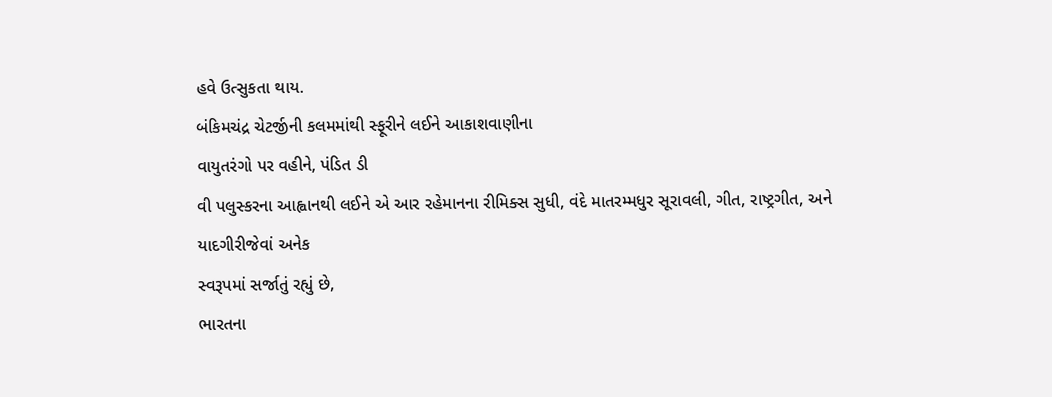હવે ઉત્સુકતા થાય.
બંકિમચંદ્ર ચેટર્જીની કલમમાંથી સ્ફૂરીને લઈને આકાશવાણીના
વાયુતરંગો પર વહીને, પંડિત ડી
વી પલુસ્કરના આહ્વાનથી લઈને એ આર રહેમાનના રીમિક્સ સુધી, વંદે માતરમ્મધુર સૂરાવલી, ગીત, રાષ્ટ્રગીત, અને યાદગીરીજેવાં અનેક
સ્વરૂપમાં સર્જાતું રહ્યું છે,
ભારતના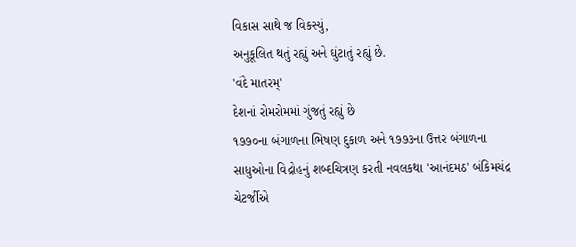વિકાસ સાથે જ વિકસ્યું,
અનુકૂલિત થતું રહ્યું અને ઘુંટાતું રહ્યું છે.
'વંદે માતરમ્'
દેશનાં રોમરોમમાં ગુંજતું રહ્યું છે
૧૭૭૦ના બંગાળના ભિષણ દુકાળ અને ૧૭૭૩ના ઉત્તર બંગાળના
સાધુઓના વિદ્રોહનું શબ્દચિત્રણ કરતી નવલકથા 'આનંદમઠ' બંકિમચંદ્ર
ચેટર્જીએ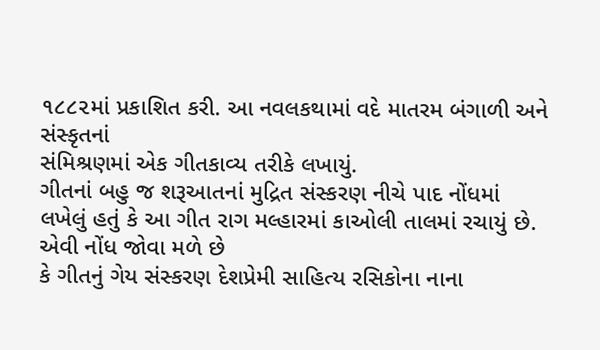૧૮૮૨માં પ્રકાશિત કરી. આ નવલકથામાં વદે માતરમ બંગાળી અને સંસ્કૃતનાં
સંમિશ્રણમાં એક ગીતકાવ્ય તરીકે લખાયું.
ગીતનાં બહુ જ શરૂઆતનાં મુદ્રિત સંસ્કરણ નીચે પાદ નોંધમાં
લખેલું હતું કે આ ગીત રાગ મલ્હારમાં કાઓલી તાલમાં રચાયું છે. એવી નોંધ જોવા મળે છે
કે ગીતનું ગેય સંસ્કરણ દેશપ્રેમી સાહિત્ય રસિકોના નાના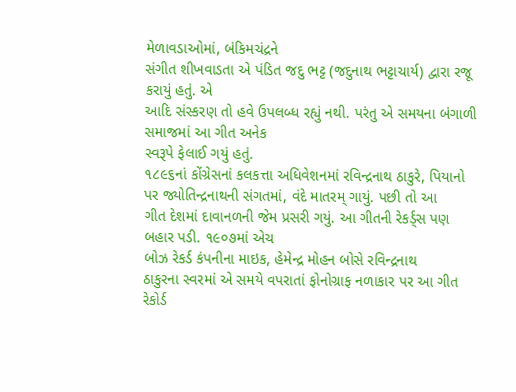મેળાવડાઓમાં, બંકિમચંદ્રને
સંગીત શીખવાડતા એ પંડિત જદુ ભટ્ટ (જદુનાથ ભટ્ટાચાર્ય) દ્વારા રજૂ કરાયું હતું. એ
આદિ સંસ્કરણ તો હવે ઉપલબ્ધ રહ્યું નથી. પરંતુ એ સમયના બંગાળી સમાજમાં આ ગીત અનેક
સ્વરૂપે ફેલાઈ ગયું હતું.
૧૮૯૬નાં કોંગ્રેસનાં કલકત્તા અધિવેશનમાં રવિન્દ્રનાથ ઠાકુરે, પિયાનો
પર જ્યોતિન્દ્રનાથની સંગતમાં, વંદે માતરમ્ ગાયું. પછી તો આ
ગીત દેશમાં દાવાનળની જેમ પ્રસરી ગયું. આ ગીતની રેકર્ડ્સ પણ બહાર પડી. ૧૯૦૭માં એચ
બોઝ રેકર્ડ કંપનીના માઇક, હેમેન્દ્ર મોહન બોસે રવિન્દ્રનાથ
ઠાકુરના સ્વરમાં એ સમયે વપરાતાં ફોનોગ્રાફ નળાકાર પર આ ગીત રેકોર્ડ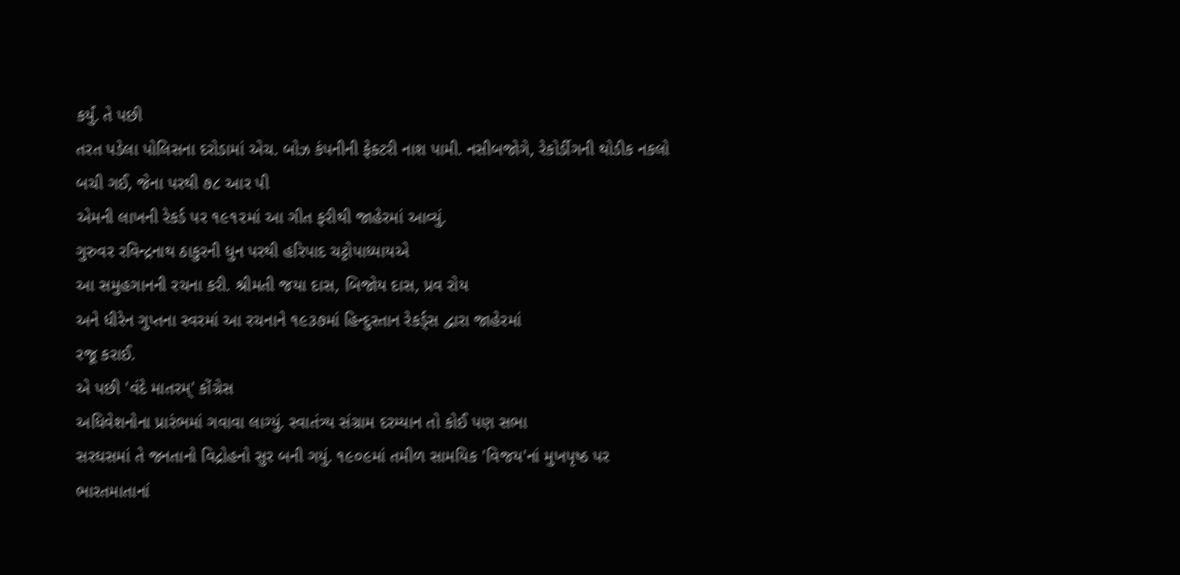કર્યું. તે પછી
તરત પડેલા પોલિસના દરોડામાં એચ. બોઝ કંપનીની ફેક્ટરી નાશ પામી. નસીબજોગે, રેકોર્ડીગની થોડીક નકલો બચી ગઈ, જેના પરથી ૭૮ આર પી
એમની લાખની રેકર્ડ પર ૧૯૧૨માં આ ગીત ફરીથી જાહેરમાં આવ્યું.
ગુરુવર રવિન્દ્રનાથ ઠાકુરની ધુન પરથી હરિપાદ ચટ્ટોપાધ્યાયએ
આ સમુહગાનની રચના કરી. શ્રીમતી જયા દાસ, બિજોય દાસ, પ્રવ રોય
અને ધીરેન ગુપ્તના સ્વરમાં આ રચનાને ૧૯૩૭માં હિન્દુસ્તાન રેકર્ડ્સ દ્વારા જાહેરમાં
રજૂ કરાઈ.
એ પછી 'વંદે માતરમ્' કોંગ્રેસ
અધિવેશનોના પ્રારંભમાં ગવાવા લાગ્યું. સ્વાતંત્ર્ય સંગ્રામ દરમ્યાન તો કોઈ પણ સભા
સરઘસમાં તે જનતાનો વિદ્રોહનો સુર બની ગયું. ૧૯૦૯માં તમીળ સામયિક 'વિજય'નાં મુખપૃષ્ઠ પર ભારતમાતાનાં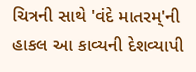ચિત્રની સાથે 'વંદે માતરમ્'ની હાકલ આ કાવ્યની દેશવ્યાપી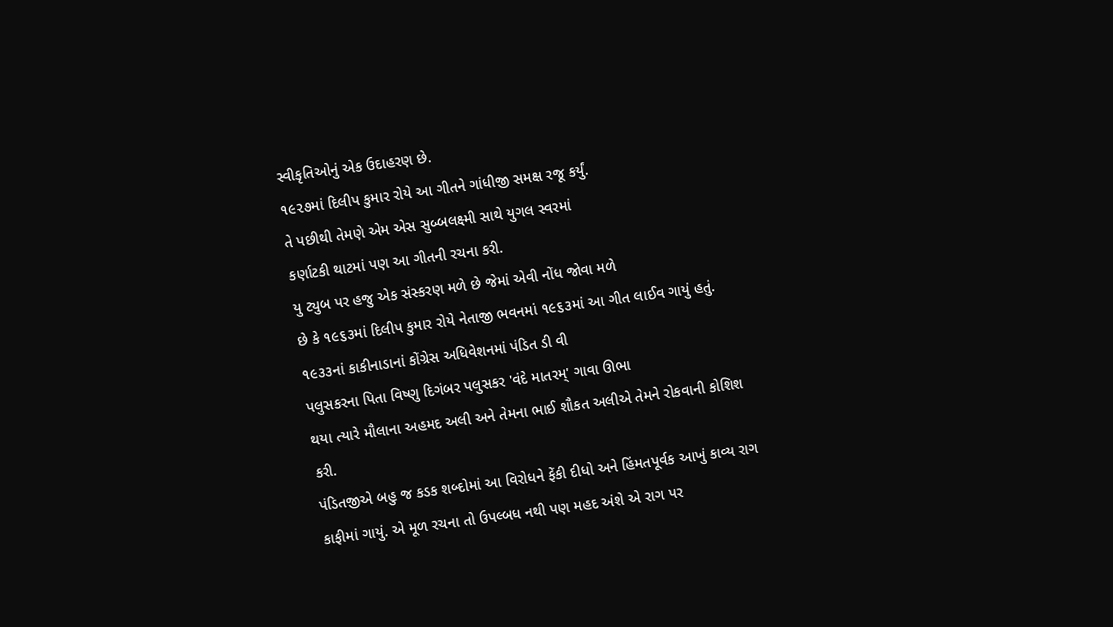સ્વીકૃતિઓનું એક ઉદાહરણ છે.
૧૯૨૭માં દિલીપ કુમાર રોયે આ ગીતને ગાંધીજી સમક્ષ રજૂ કર્યું.
તે પછીથી તેમણે એમ એસ સુબ્બલક્ષ્મી સાથે યુગલ સ્વરમાં
કર્ણાટકી થાટમાં પણ આ ગીતની રચના કરી.
યુ ટ્યુબ પર હજુ એક સંસ્કરણ મળે છે જેમાં એવી નોંધ જોવા મળે
છે કે ૧૯૬૩માં દિલીપ કુમાર રોયે નેતાજી ભવનમાં ૧૯૬૩માં આ ગીત લાઈવ ગાયું હતું.
૧૯૩૩નાં કાકીનાડાનાં કોંગ્રેસ અધિવેશનમાં પંડિત ડી વી
પલુસકરના પિતા વિષ્ણુ દિગંબર પલુસકર 'વંદે માતરમ્' ગાવા ઊભા
થયા ત્યારે મૌલાના અહમદ અલી અને તેમના ભાઈ શૌકત અલીએ તેમને રોકવાની કોશિશ કરી.
પંડિતજીએ બહુ જ કડક શબ્દોમાં આ વિરોધને ફેંકી દીધો અને હિંમતપૂર્વક આખું કાવ્ય રાગ
કાફીમાં ગાયું. એ મૂળ રચના તો ઉપલ્બધ નથી પણ મહદ અંશે એ રાગ પર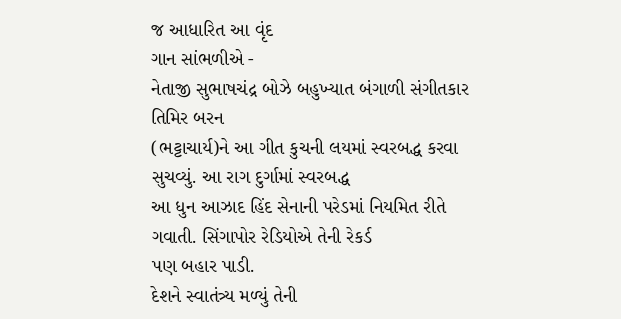જ આધારિત આ વૃંદ
ગાન સાંભળીએ -
નેતાજી સુભાષચંદ્ર બોઝે બહુખ્યાત બંગાળી સંગીતકાર તિમિર બરન
(ભટ્ટાચાર્ય)ને આ ગીત કુચની લયમાં સ્વરબદ્ધ કરવા સુચવ્યું. આ રાગ દુર્ગામાં સ્વરબદ્ધ
આ ધુન આઝાદ હિંદ સેનાની પરેડમાં નિયમિત રીતે ગવાતી. સિંગાપોર રેડિયોએ તેની રેકર્ડ
પણ બહાર પાડી.
દેશને સ્વાતંત્ર્ય મળ્યું તેની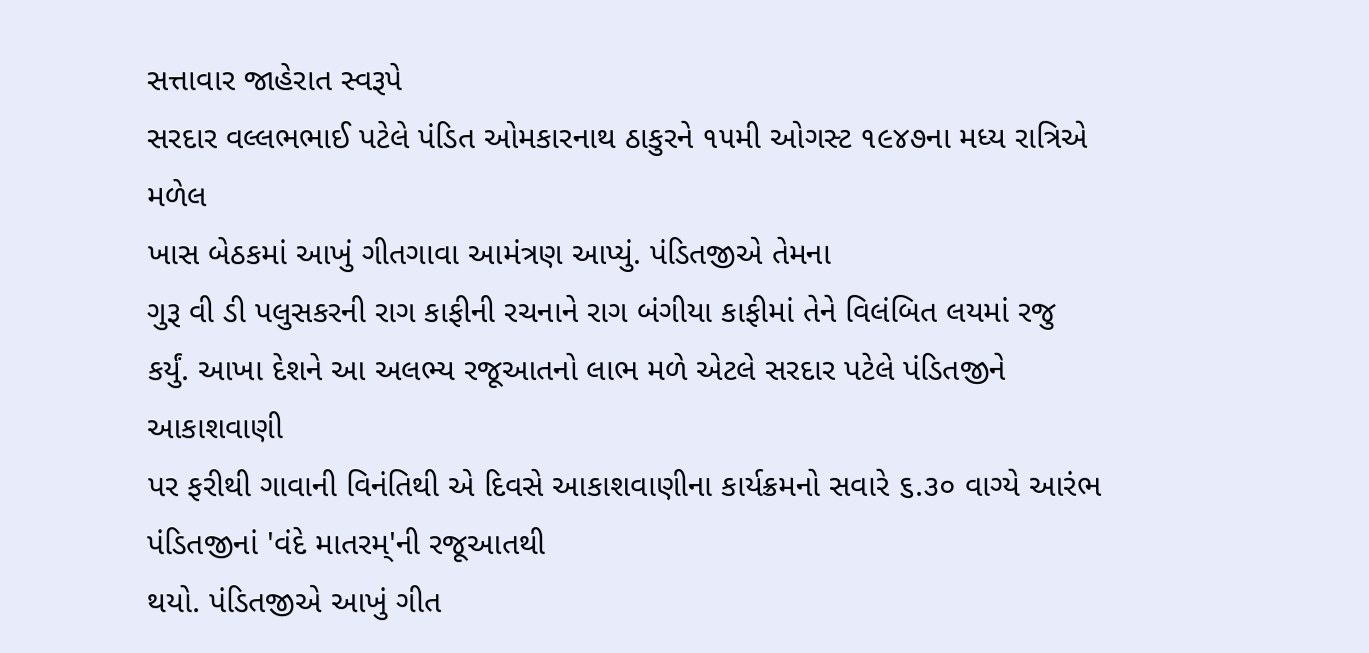સત્તાવાર જાહેરાત સ્વરૂપે
સરદાર વલ્લભભાઈ પટેલે પંડિત ઓમકારનાથ ઠાકુરને ૧૫મી ઓગસ્ટ ૧૯૪૭ના મધ્ય રાત્રિએ મળેલ
ખાસ બેઠકમાં આખું ગીતગાવા આમંત્રણ આપ્યું. પંડિતજીએ તેમના
ગુરૂ વી ડી પલુસકરની રાગ કાફીની રચનાને રાગ બંગીયા કાફીમાં તેને વિલંબિત લયમાં રજુ
કર્યું. આખા દેશને આ અલભ્ય રજૂઆતનો લાભ મળે એટલે સરદાર પટેલે પંડિતજીને આકાશવાણી
પર ફરીથી ગાવાની વિનંતિથી એ દિવસે આકાશવાણીના કાર્યક્રમનો સવારે ૬.૩૦ વાગ્યે આરંભ
પંડિતજીનાં 'વંદે માતરમ્'ની રજૂઆતથી
થયો. પંડિતજીએ આખું ગીત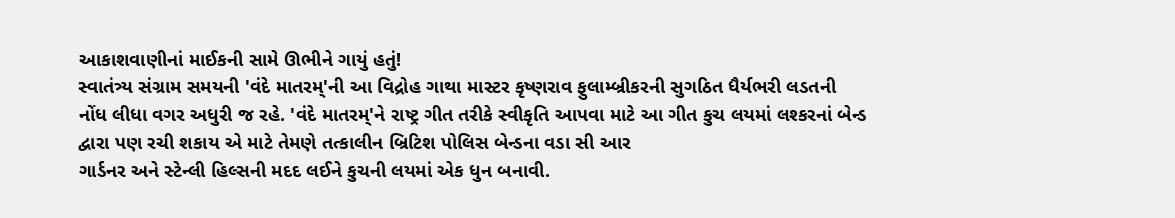આકાશવાણીનાં માઈકની સામે ઊભીને ગાયું હતું!
સ્વાતંત્ર્ય સંગ્રામ સમયની 'વંદે માતરમ્'ની આ વિદ્રોહ ગાથા માસ્ટર કૃષ્ણરાવ ફુલામ્બ્રીકરની સુગઠિત ધૈર્યભરી લડતની
નોંધ લીધા વગર અધુરી જ રહે. 'વંદે માતરમ્'ને રાષ્ટ્ર ગીત તરીકે સ્વીકૃતિ આપવા માટે આ ગીત કુચ લયમાં લશ્કરનાં બેન્ડ
દ્વારા પણ રચી શકાય એ માટે તેમણે તત્કાલીન બ્રિટિશ પોલિસ બેન્ડના વડા સી આર
ગાર્ડનર અને સ્ટેન્લી હિલ્સની મદદ લઈને કુચની લયમાં એક ધુન બનાવી.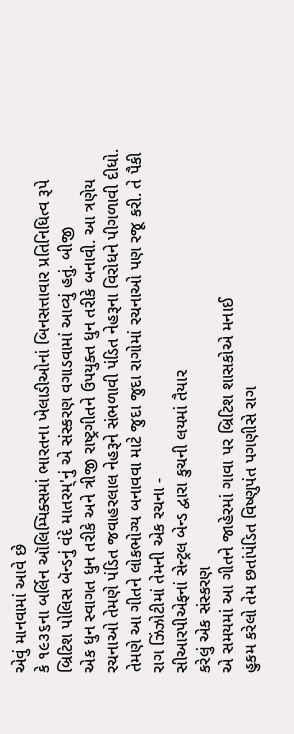એવું માનવામાં આવે છે
કે ૧૯૩૬ના બર્લિન ઑલિમ્પિક્સમાં ભારતના ખેલાડીઓનાં બિનસત્તાવાર પ્રતિનિધિત્વ રૂપે
બ્રિટિશ પોલિસ બૅન્ડનું વંદે માતરમ્'નું એ સંસ્કરણ વગાડવામાં આવ્યું હતું. બીજી
એક ધુન સ્વાગત ધુન તરીકે અને ત્રીજી રાષ્ટ્રગીતને ઉપયુક્ત ધુન તરીકે બનાવી. આ ત્રણેય
રચનાઓ તેમણે પંડિત જવાહરલાલ નેહરૂને સંભળાવી પંડિત નેહરૂના વિરોધને પીગળાવી દીધો.
તેમણે આ ગીતને લોકભોગ્ય બનાવવા માટે જુદા જુદા રાગોમાં રચનાઓ પણ રજૂ કરી. તે પૈકી
રાગ ઝિંઝોટીમાં તેમની એક રચના -
સીઆરપીએફનાં સેન્ટ્રલ બેન્ડ દ્વારા કુચની લયમાં તૈયાર
કરેલું એક સંસ્કરણ
એ સમયમાં આ ગીતને જાહેરમાં ગાવા પર બ્રિટિશ શાસકોએ મનાઈ
હુકમ કરેલો તેમ છતાંપંડિત વિષ્ણુપંત પગણીસે રાગ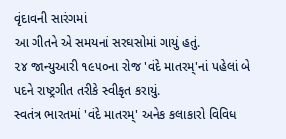વૃંદાવની સારંગમાં
આ ગીતને એ સમયનાં સરઘસોમાં ગાયું હતું.
૨૪ જાન્યુઆરી ૧૯૫૦ના રોજ 'વંદે માતરમ્'નાં પહેલાં બે પદને રાષ્ટ્રગીત તરીકે સ્વીકૃત કરાયું.
સ્વતંત્ર ભારતમાં 'વંદે માતરમ્' અનેક કલાકારો વિવિધ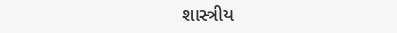શાસ્ત્રીય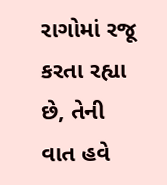રાગોમાં રજૂ કરતા રહ્યા છે, તેની વાત હવે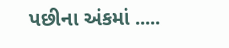પછીના અંકમાં .....